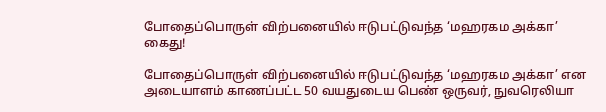போதைப்பொருள் விற்பனையில் ஈடுபட்டுவந்த ‘மஹரகம அக்கா’ கைது!

போதைப்பொருள் விற்பனையில் ஈடுபட்டுவந்த ‘மஹரகம அக்கா’ என அடையாளம் காணப்பட்ட 50 வயதுடைய பெண் ஒருவர், நுவரெலியா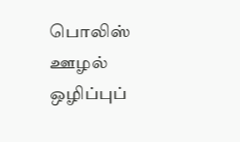பொலிஸ் ஊழல் ஒழிப்புப்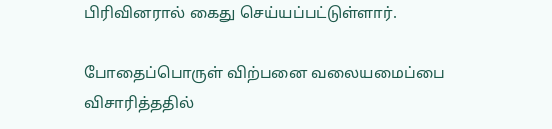பிரிவினரால் கைது செய்யப்பட்டுள்ளார்.

போதைப்பொருள் விற்பனை வலையமைப்பை விசாரித்ததில்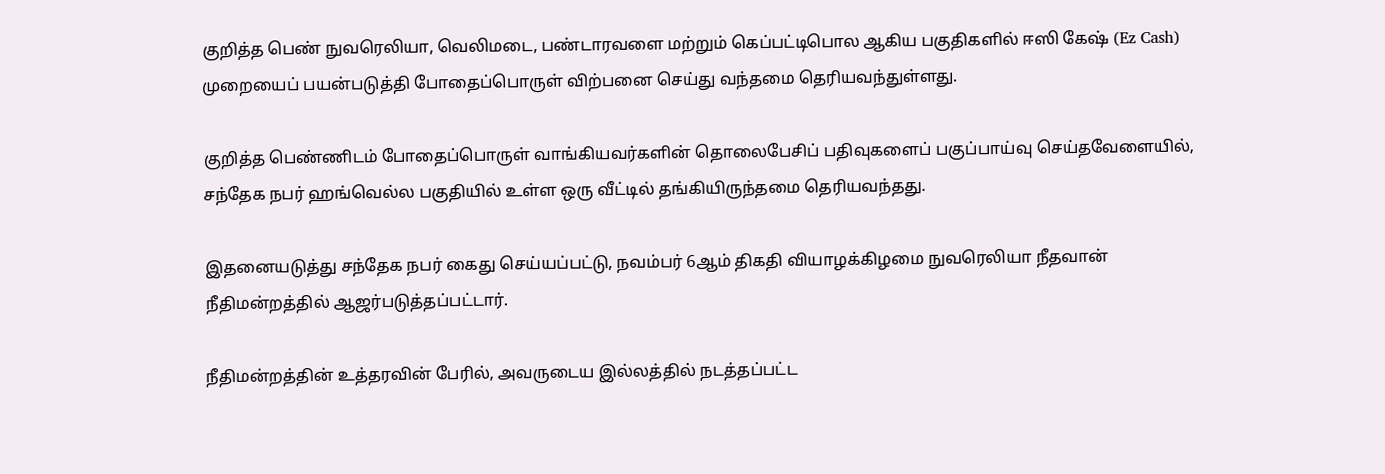குறித்த பெண் நுவரெலியா, வெலிமடை, பண்டாரவளை மற்றும் கெப்பட்டிபொல ஆகிய பகுதிகளில் ஈஸி கேஷ் (Ez Cash) முறையைப் பயன்படுத்தி போதைப்பொருள் விற்பனை செய்து வந்தமை தெரியவந்துள்ளது.

குறித்த பெண்ணிடம் போதைப்பொருள் வாங்கியவர்களின் தொலைபேசிப் பதிவுகளைப் பகுப்பாய்வு செய்தவேளையில், சந்தேக நபர் ஹங்வெல்ல பகுதியில் உள்ள ஒரு வீட்டில் தங்கியிருந்தமை தெரியவந்தது.

இதனையடுத்து சந்தேக நபர் கைது செய்யப்பட்டு, நவம்பர் 6ஆம் திகதி வியாழக்கிழமை நுவரெலியா நீதவான் நீதிமன்றத்தில் ஆஜர்படுத்தப்பட்டார்.

நீதிமன்றத்தின் உத்தரவின் பேரில், அவருடைய இல்லத்தில் நடத்தப்பட்ட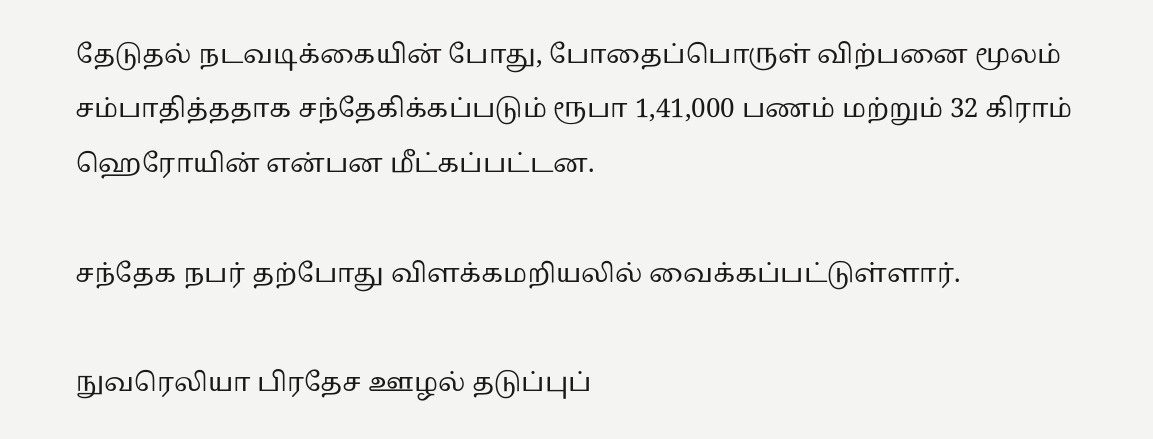தேடுதல் நடவடிக்கையின் போது, போதைப்பொருள் விற்பனை மூலம் சம்பாதித்ததாக சந்தேகிக்கப்படும் ரூபா 1,41,000 பணம் மற்றும் 32 கிராம் ஹெரோயின் என்பன மீட்கப்பட்டன.

சந்தேக நபர் தற்போது விளக்கமறியலில் வைக்கப்பட்டுள்ளார்.

நுவரெலியா பிரதேச ஊழல் தடுப்புப்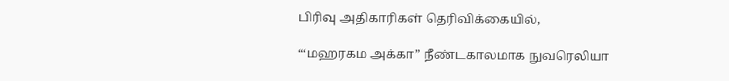பிரிவு அதிகாரிகள் தெரிவிக்கையில்,

“‘மஹரகம அக்கா” நீண்டகாலமாக நுவரெலியா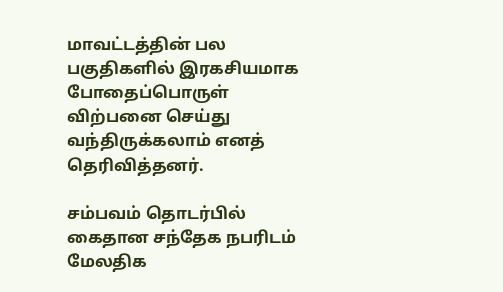மாவட்டத்தின் பல பகுதிகளில் இரகசியமாக போதைப்பொருள் விற்பனை செய்து வந்திருக்கலாம் எனத் தெரிவித்தனர்.

சம்பவம் தொடர்பில் கைதான சந்தேக நபரிடம் மேலதிக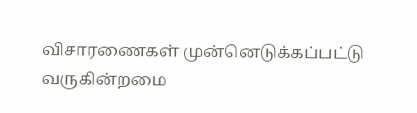விசாரணைகள் முன்னெடுக்கப்பட்டு வருகின்றமை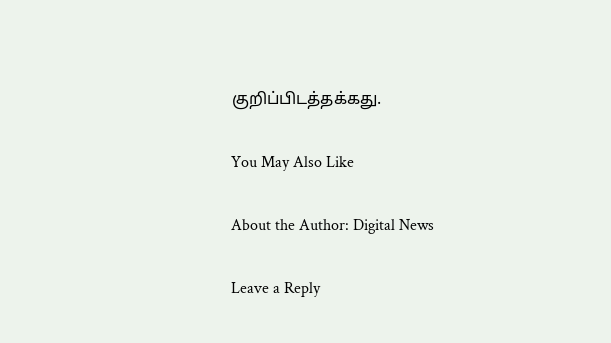குறிப்பிடத்தக்கது.

You May Also Like

About the Author: Digital News

Leave a Reply